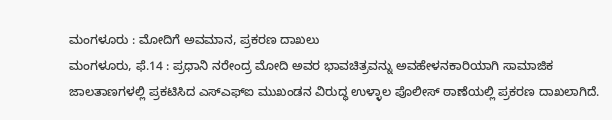ಮಂಗಳೂರು : ಮೋದಿಗೆ ಅವಮಾನ, ಪ್ರಕರಣ ದಾಖಲು
ಮಂಗಳೂರು, ಫೆ.14 : ಪ್ರಧಾನಿ ನರೇಂದ್ರ ಮೋದಿ ಅವರ ಭಾವಚಿತ್ರವನ್ನು ಅವಹೇಳನಕಾರಿಯಾಗಿ ಸಾಮಾಜಿಕ ಜಾಲತಾಣಗಳಲ್ಲಿ ಪ್ರಕಟಿಸಿದ ಎಸ್ಎಫ್ಐ ಮುಖಂಡನ ವಿರುದ್ಧ ಉಳ್ಳಾಲ ಪೊಲೀಸ್ ಠಾಣೆಯಲ್ಲಿ ಪ್ರಕರಣ ದಾಖಲಾಗಿದೆ.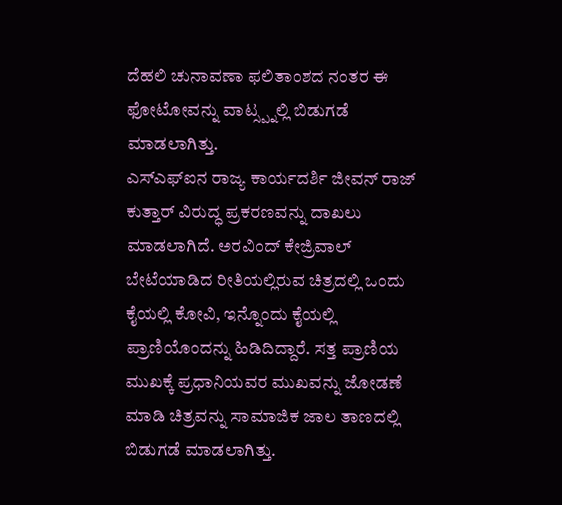ದೆಹಲಿ ಚುನಾವಣಾ ಫಲಿತಾಂಶದ ನಂತರ ಈ ಫೋಟೋವನ್ನು ವಾಟ್ಸ್ಪ್ನಲ್ಲಿ ಬಿಡುಗಡೆ ಮಾಡಲಾಗಿತ್ತು.
ಎಸ್ಎಫ್ಐನ ರಾಜ್ಯ ಕಾರ್ಯದರ್ಶಿ ಜೀವನ್ ರಾಜ್ ಕುತ್ತಾರ್ ವಿರುದ್ಧ ಪ್ರಕರಣವನ್ನು ದಾಖಲು ಮಾಡಲಾಗಿದೆ. ಅರವಿಂದ್ ಕೇಜ್ರಿವಾಲ್ ಬೇಟೆಯಾಡಿದ ರೀತಿಯಲ್ಲಿರುವ ಚಿತ್ರದಲ್ಲಿ ಒಂದು ಕೈಯಲ್ಲಿ ಕೋವಿ, ಇನ್ನೊಂದು ಕೈಯಲ್ಲಿ ಪ್ರಾಣಿಯೊಂದನ್ನು ಹಿಡಿದಿದ್ದಾರೆ. ಸತ್ತ ಪ್ರಾಣಿಯ ಮುಖಕ್ಕೆ ಪ್ರಧಾನಿಯವರ ಮುಖವನ್ನು ಜೋಡಣೆ ಮಾಡಿ ಚಿತ್ರವನ್ನು ಸಾಮಾಜಿಕ ಜಾಲ ತಾಣದಲ್ಲಿ ಬಿಡುಗಡೆ ಮಾಡಲಾಗಿತ್ತು.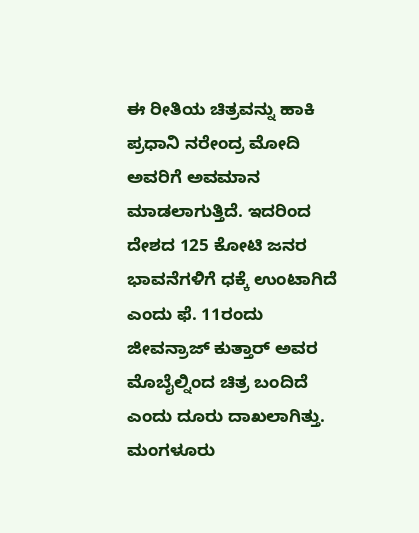ಈ ರೀತಿಯ ಚಿತ್ರವನ್ನು ಹಾಕಿ ಪ್ರಧಾನಿ ನರೇಂದ್ರ ಮೋದಿ ಅವರಿಗೆ ಅವಮಾನ ಮಾಡಲಾಗುತ್ತಿದೆ. ಇದರಿಂದ ದೇಶದ 125 ಕೋಟಿ ಜನರ ಭಾವನೆಗಳಿಗೆ ಧಕ್ಕೆ ಉಂಟಾಗಿದೆ ಎಂದು ಫೆ. 11ರಂದು ಜೀವನ್ರಾಜ್ ಕುತ್ತಾರ್ ಅವರ ಮೊಬೈಲ್ನಿಂದ ಚಿತ್ರ ಬಂದಿದೆ ಎಂದು ದೂರು ದಾಖಲಾಗಿತ್ತು.
ಮಂಗಳೂರು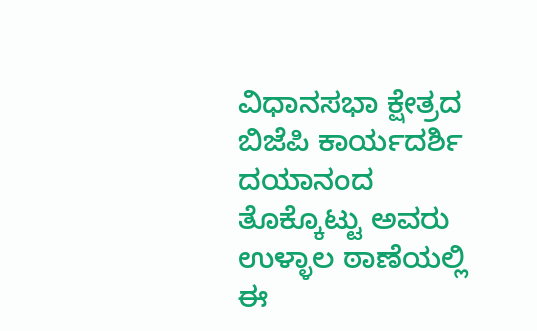ವಿಧಾನಸಭಾ ಕ್ಷೇತ್ರದ ಬಿಜೆಪಿ ಕಾರ್ಯದರ್ಶಿ ದಯಾನಂದ ತೊಕ್ಕೊಟ್ಟು ಅವರು ಉಳ್ಳಾಲ ಠಾಣೆಯಲ್ಲಿ ಈ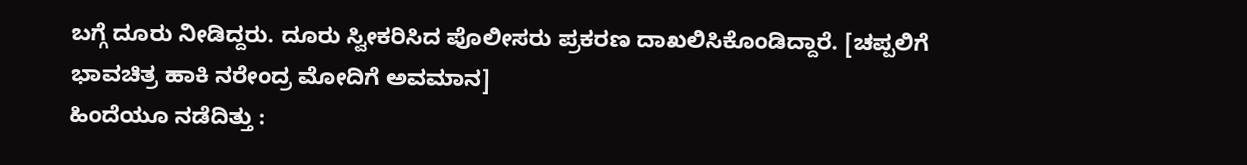ಬಗ್ಗೆ ದೂರು ನೀಡಿದ್ದರು. ದೂರು ಸ್ವೀಕರಿಸಿದ ಪೊಲೀಸರು ಪ್ರಕರಣ ದಾಖಲಿಸಿಕೊಂಡಿದ್ದಾರೆ. [ಚಪ್ಪಲಿಗೆ ಭಾವಚಿತ್ರ ಹಾಕಿ ನರೇಂದ್ರ ಮೋದಿಗೆ ಅವಮಾನ]
ಹಿಂದೆಯೂ ನಡೆದಿತ್ತು :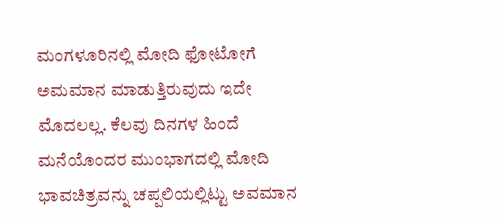ಮಂಗಳೂರಿನಲ್ಲಿ ಮೋದಿ ಫೋಟೋಗೆ ಅಮಮಾನ ಮಾಡುತ್ತಿರುವುದು ಇದೇ ಮೊದಲಲ್ಲ. ಕೆಲವು ದಿನಗಳ ಹಿಂದೆ ಮನೆಯೊಂದರ ಮುಂಭಾಗದಲ್ಲಿ ಮೋದಿ ಭಾವಚಿತ್ರವನ್ನು ಚಪ್ಪಲಿಯಲ್ಲಿಟ್ಟು ಅವಮಾನ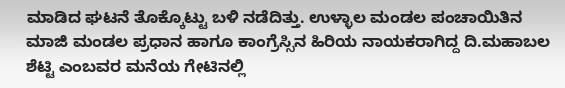ಮಾಡಿದ ಘಟನೆ ತೊಕ್ಕೊಟ್ಟು ಬಳಿ ನಡೆದಿತ್ತು. ಉಳ್ಳಾಲ ಮಂಡಲ ಪಂಚಾಯಿತಿನ ಮಾಜಿ ಮಂಡಲ ಪ್ರಧಾನ ಹಾಗೂ ಕಾಂಗ್ರೆಸ್ಸಿನ ಹಿರಿಯ ನಾಯಕರಾಗಿದ್ದ ದಿ.ಮಹಾಬಲ ಶೆಟ್ಟಿ ಎಂಬವರ ಮನೆಯ ಗೇಟಿನಲ್ಲಿ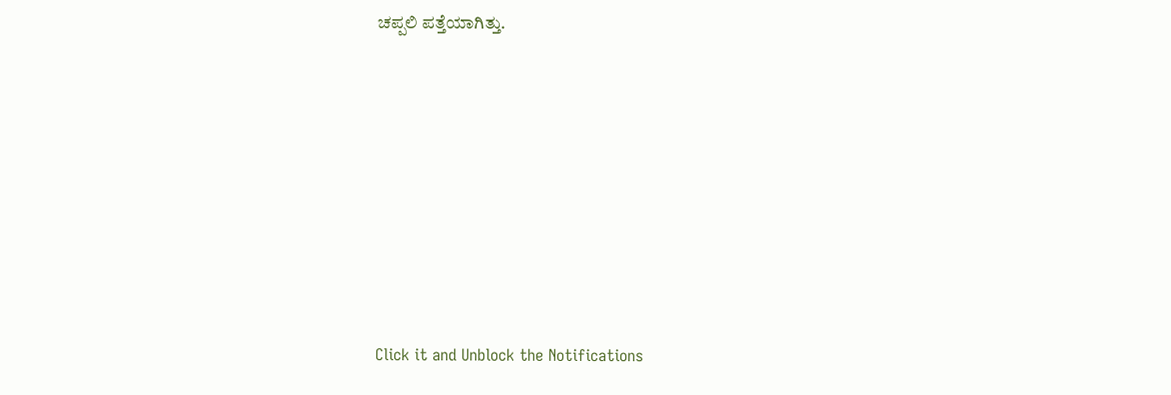ಚಪ್ಪಲಿ ಪತ್ತೆಯಾಗಿತ್ತು.












Click it and Unblock the Notifications